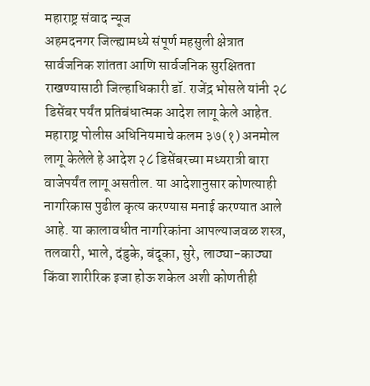महाराष्ट्र संवाद न्यूज
अहमदनगर जिल्ह्यामध्ये संपूर्ण महसुली क्षेत्रात सार्वजनिक शांतता आणि सार्वजनिक सुरक्षितता राखण्यासाठी जिल्हाधिकारी डॉ. राजेंद्र भोसले यांनी २८ डिसेंबर पर्यंत प्रतिबंधात्मक आदेश लागू केले आहेत.
महाराष्ट्र पोलीस अधिनियमाचे कलम ३७(१) अनमोल लागू केलेले हे आदेश २८ डिसेंबरच्या मध्यरात्री बारा वाजेपर्यंत लागू असतील. या आदेशानुसार कोणत्याही नागरिकास पुढील कृत्य करण्यास मनाई करण्यात आले आहे. या कालावधीत नागरिकांना आपल्याजवळ शस्त्र, तलवारी, भाले, दंडुके, बंदूका, सुरे, लाठ्या-काठ्या किंवा शारीरिक इजा होऊ शकेल अशी कोणतीही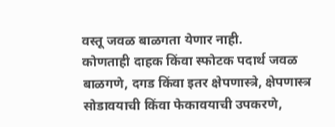वस्तू जवळ बाळगता येणार नाही.
कोणताही दाहक किंवा स्फोटक पदार्थ जवळ बाळगणे, दगड किंवा इतर क्षेपणास्त्रे, क्षेपणास्त्र सोडावयाची किंवा फेकावयाची उपकरणे,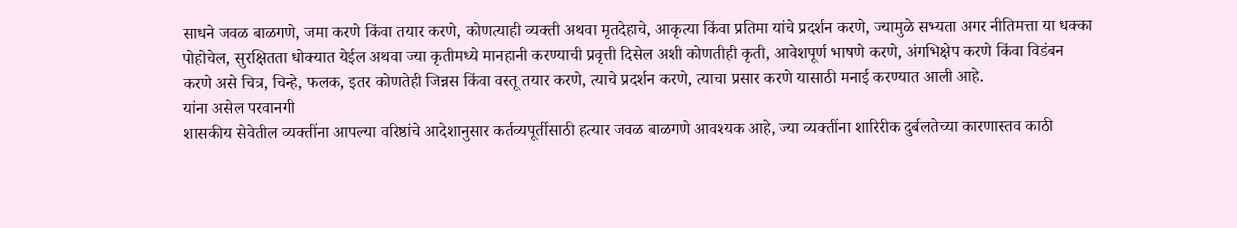साधने जवळ बाळगणे, जमा करणे किंवा तयार करणे, कोणत्याही व्यक्ती अथवा मृतदेहाचे, आकृत्या किंवा प्रतिमा यांचे प्रदर्शन करणे, ज्यामुळे सभ्यता अगर नीतिमत्ता या धक्का पोहोचेल, सुरक्षितता धोक्यात येईल अथवा ज्या कृतीमध्ये मानहानी करण्याची प्रवृत्ती दिसेल अशी कोणतीही कृती, आवेशपूर्ण भाषणे करणे, अंगभिक्षेप करणे किंवा विडंबन करणे असे चित्र, चिन्हे, फलक, इतर कोणतेही जिन्नस किंवा वस्तू तयार करणे, त्याचे प्रदर्शन करणे, त्याचा प्रसार करणे यासाठी मनाई करण्यात आली आहे.
यांना असेल परवानगी
शासकीय सेवेतील व्यक्तींना आपल्या वरिष्ठांचे आदेशानुसार कर्तव्यपूर्तीसाठी हत्यार जवळ बाळगणे आवश्यक आहे, ज्या व्यक्तींना शारिरीक दुर्बलतेच्या कारणास्तव काठी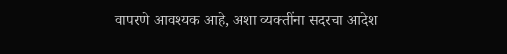वापरणे आवश्यक आहे, अशा व्यक्तींना सदरचा आदेश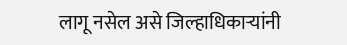लागू नसेल असे जिल्हाधिकाऱ्यांनी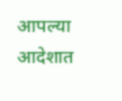आपल्या आदेशात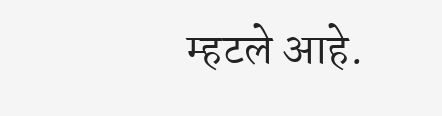म्हटले आहे.